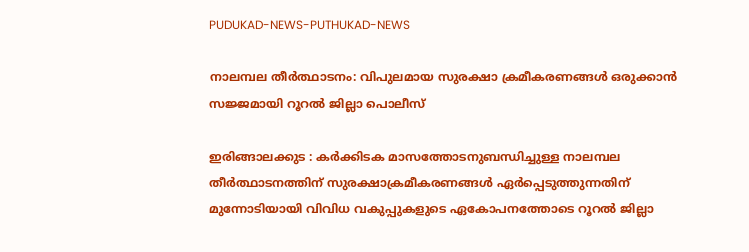PUDUKAD-NEWS-PUTHUKAD-NEWS

നാലമ്പല തീർത്ഥാടനം: വിപുലമായ സുരക്ഷാ ക്രമീകരണങ്ങൾ ഒരുക്കാൻ സജ്ജമായി റൂറൽ ജില്ലാ പൊലീസ്

ഇരിങ്ങാലക്കുട : കർക്കിടക മാസത്തോടനുബന്ധിച്ചുള്ള നാലമ്പല തീർത്ഥാടനത്തിന് സുരക്ഷാക്രമീകരണങ്ങള്‍ ഏര്‍പ്പെടുത്തുന്നതിന് മുന്നോടിയായി വിവിധ വകുപ്പുകളുടെ ഏകോപനത്തോടെ റൂറൽ ജില്ലാ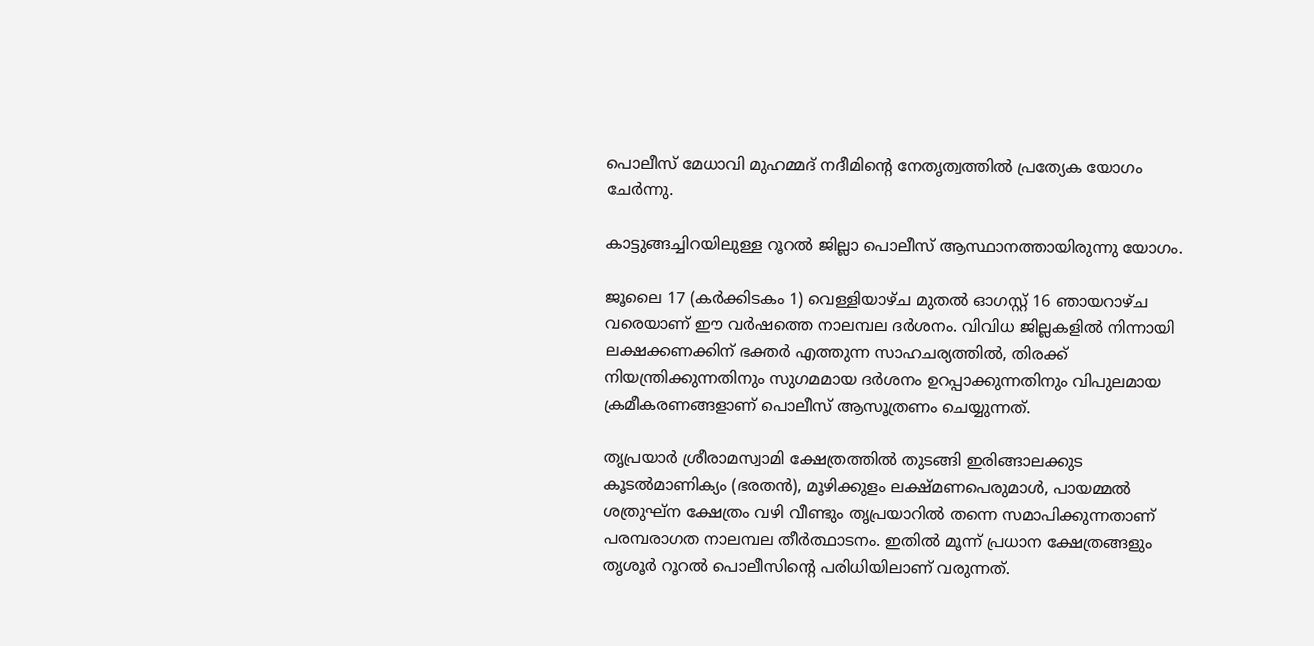പൊലീസ് മേധാവി മുഹമ്മദ് നദീമിന്റെ നേതൃത്വത്തിൽ പ്രത്യേക യോഗം ചേർന്നു.

കാട്ടുങ്ങച്ചിറയിലുള്ള റൂറൽ ജില്ലാ പൊലീസ് ആസ്ഥാനത്തായിരുന്നു യോഗം.

ജൂലൈ 17 (കർക്കിടകം 1) വെള്ളിയാഴ്ച മുതൽ ഓഗസ്റ്റ് 16 ഞായറാഴ്ച വരെയാണ് ഈ വർഷത്തെ നാലമ്പല ദർശനം. വിവിധ ജില്ലകളിൽ നിന്നായി ലക്ഷക്കണക്കിന് ഭക്തർ എത്തുന്ന സാഹചര്യത്തിൽ, തിരക്ക് നിയന്ത്രിക്കുന്നതിനും സുഗമമായ ദർശനം ഉറപ്പാക്കുന്നതിനും വിപുലമായ ക്രമീകരണങ്ങളാണ് പൊലീസ് ആസൂത്രണം ചെയ്യുന്നത്.

തൃപ്രയാർ ശ്രീരാമസ്വാമി ക്ഷേത്രത്തിൽ തുടങ്ങി ഇരിങ്ങാലക്കുട കൂടൽമാണിക്യം (ഭരതൻ), മൂഴിക്കുളം ലക്ഷ്മണപെരുമാൾ, പായമ്മൽ ശത്രുഘ്ന ക്ഷേത്രം വഴി വീണ്ടും തൃപ്രയാറിൽ തന്നെ സമാപിക്കുന്നതാണ് പരമ്പരാഗത നാലമ്പല തീർത്ഥാടനം. ഇതിൽ മൂന്ന് പ്രധാന ക്ഷേത്രങ്ങളും തൃശൂർ റൂറൽ പൊലീസിന്റെ പരിധിയിലാണ് വരുന്നത്.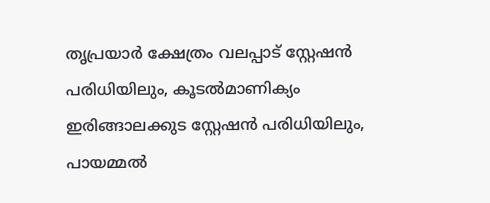തൃപ്രയാർ ക്ഷേത്രം വലപ്പാട് സ്റ്റേഷൻ പരിധിയിലും, കൂടൽമാണിക്യം ഇരിങ്ങാലക്കുട സ്റ്റേഷൻ പരിധിയിലും, പായമ്മൽ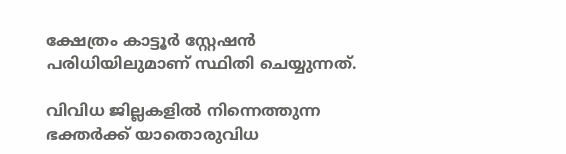ക്ഷേത്രം കാട്ടൂർ സ്റ്റേഷൻ പരിധിയിലുമാണ് സ്ഥിതി ചെയ്യുന്നത്.

വിവിധ ജില്ലകളിൽ നിന്നെത്തുന്ന ഭക്തർക്ക് യാതൊരുവിധ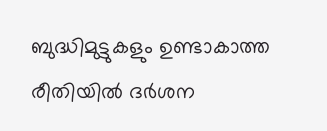ബുദ്ധിമുട്ടുകളും ഉണ്ടാകാത്ത രീതിയിൽ ദർശന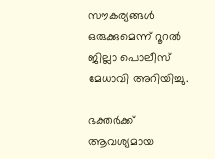സൗകര്യങ്ങൾ ഒരുക്കുമെന്ന് റൂറൽ ജില്ലാ പൊലീസ് മേധാവി അറിയിച്ചു.

ഭക്തർക്ക് ആവശ്യമായ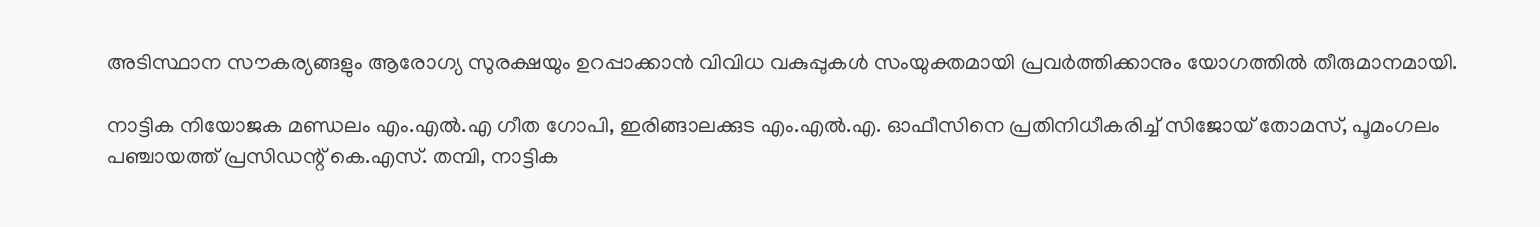അടിസ്ഥാന സൗകര്യങ്ങളും ആരോഗ്യ സുരക്ഷയും ഉറപ്പാക്കാൻ വിവിധ വകുപ്പുകൾ സംയുക്തമായി പ്രവർത്തിക്കാനും യോഗത്തിൽ തീരുമാനമായി.

നാട്ടിക നിയോജക മണ്ഡലം എം.എൽ.എ ഗീത ഗോപി, ഇരിങ്ങാലക്കുട എം.എൽ.എ. ഓഫീസിനെ പ്രതിനിധീകരിച്ച് സിജോയ് തോമസ്, പൂമംഗലം പഞ്ചായത്ത് പ്രസിഡന്റ് കെ.എസ്. തമ്പി, നാട്ടിക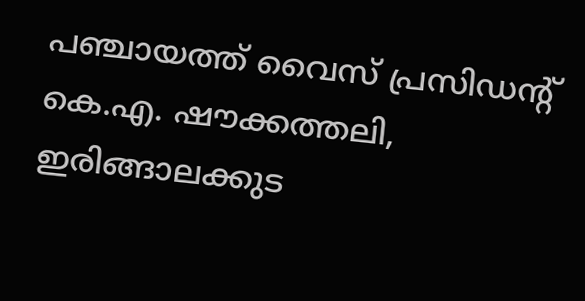പഞ്ചായത്ത് വൈസ് പ്രസിഡന്റ് കെ.എ. ഷൗക്കത്തലി, ഇരിങ്ങാലക്കുട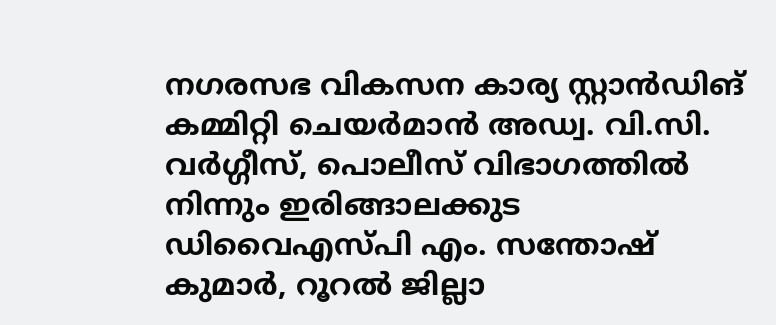നഗരസഭ വികസന കാര്യ സ്റ്റാൻഡിങ് കമ്മിറ്റി ചെയർമാൻ അഡ്വ. വി.സി. വർഗ്ഗീസ്, പൊലീസ് വിഭാഗത്തിൽ നിന്നും ഇരിങ്ങാലക്കുട ഡിവൈഎസ്പി എം. സന്തോഷ് കുമാർ, റൂറൽ ജില്ലാ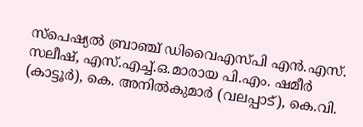സ്പെഷ്യൽ ബ്രാഞ്ച് ഡിവൈഎസ്പി എൻ.എസ്. സലീഷ്, എസ്.എച്ച്.ഒ.മാരായ പി.എം. ഷമീർ (കാട്ടൂർ), കെ. അനിൽകുമാർ (വലപ്പാട്), കെ.വി.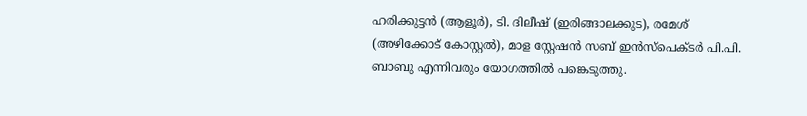ഹരിക്കുട്ടൻ (ആളൂർ), ടി. ദിലീഷ് (ഇരിങ്ങാലക്കുട), രമേശ് (അഴിക്കോട് കോസ്റ്റൽ), മാള സ്റ്റേഷൻ സബ് ഇൻസ്പെക്ടർ പി.പി. ബാബു എന്നിവരും യോഗത്തിൽ പങ്കെടുത്തു.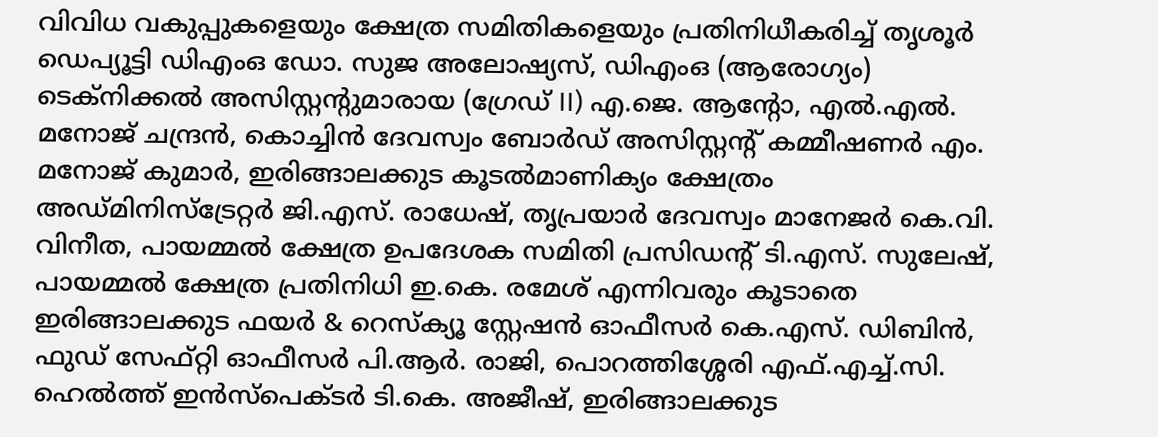വിവിധ വകുപ്പുകളെയും ക്ഷേത്ര സമിതികളെയും പ്രതിനിധീകരിച്ച് തൃശൂർ ഡെപ്യൂട്ടി ഡിഎംഒ ഡോ. സുജ അലോഷ്യസ്, ഡിഎംഒ (ആരോഗ്യം) ടെക്നിക്കൽ അസിസ്റ്റന്റുമാരായ (ഗ്രേഡ് II) എ.ജെ. ആന്റോ, എൽ.എൽ. മനോജ് ചന്ദ്രൻ, കൊച്ചിൻ ദേവസ്വം ബോർഡ് അസിസ്റ്റന്റ് കമ്മീഷണർ എം. മനോജ് കുമാർ, ഇരിങ്ങാലക്കുട കൂടൽമാണിക്യം ക്ഷേത്രം അഡ്മിനിസ്ട്രേറ്റർ ജി.എസ്. രാധേഷ്, തൃപ്രയാർ ദേവസ്വം മാനേജർ കെ.വി. വിനീത, പായമ്മൽ ക്ഷേത്ര ഉപദേശക സമിതി പ്രസിഡന്റ് ടി.എസ്. സുലേഷ്, പായമ്മൽ ക്ഷേത്ര പ്രതിനിധി ഇ.കെ. രമേശ് എന്നിവരും കൂടാതെ ഇരിങ്ങാലക്കുട ഫയർ & റെസ്ക്യൂ സ്റ്റേഷൻ ഓഫീസർ കെ.എസ്. ഡിബിൻ, ഫുഡ് സേഫ്റ്റി ഓഫീസർ പി.ആർ. രാജി, പൊറത്തിശ്ശേരി എഫ്.എച്ച്.സി. ഹെൽത്ത് ഇൻസ്പെക്ടർ ടി.കെ. അജീഷ്, ഇരിങ്ങാലക്കുട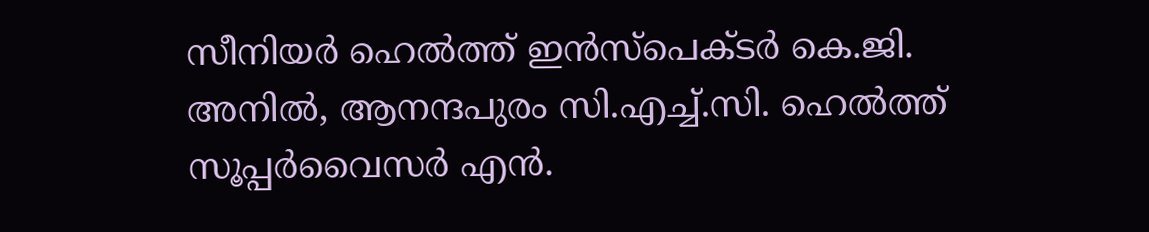സീനിയർ ഹെൽത്ത് ഇൻസ്പെക്ടർ കെ.ജി. അനിൽ, ആനന്ദപുരം സി.എച്ച്.സി. ഹെൽത്ത് സൂപ്പർവൈസർ എൻ.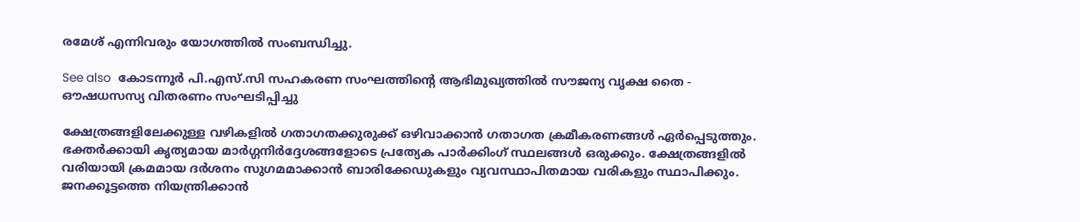രമേശ് എന്നിവരും യോഗത്തിൽ സംബന്ധിച്ചു.

See also  കോടന്നൂർ പി.എസ്.സി സഹകരണ സംഘത്തിന്റെ ആഭിമുഖ്യത്തിൽ സൗജന്യ വൃക്ഷ തൈ - ഔഷധസസ്യ വിതരണം സംഘടിപ്പിച്ചു

ക്ഷേത്രങ്ങളിലേക്കുള്ള വഴികളിൽ ഗതാഗതക്കുരുക്ക് ഒഴിവാക്കാൻ ഗതാഗത ക്രമീകരണങ്ങൾ ഏർപ്പെടുത്തും. ഭക്തർക്കായി കൃത്യമായ മാർഗ്ഗനിർദ്ദേശങ്ങളോടെ പ്രത്യേക പാർക്കിംഗ് സ്ഥലങ്ങൾ ഒരുക്കും. ക്ഷേത്രങ്ങളിൽ വരിയായി ക്രമമായ ദർശനം സുഗമമാക്കാൻ ബാരിക്കേഡുകളും വ്യവസ്ഥാപിതമായ വരികളും സ്ഥാപിക്കും. ജനക്കൂട്ടത്തെ നിയന്ത്രിക്കാൻ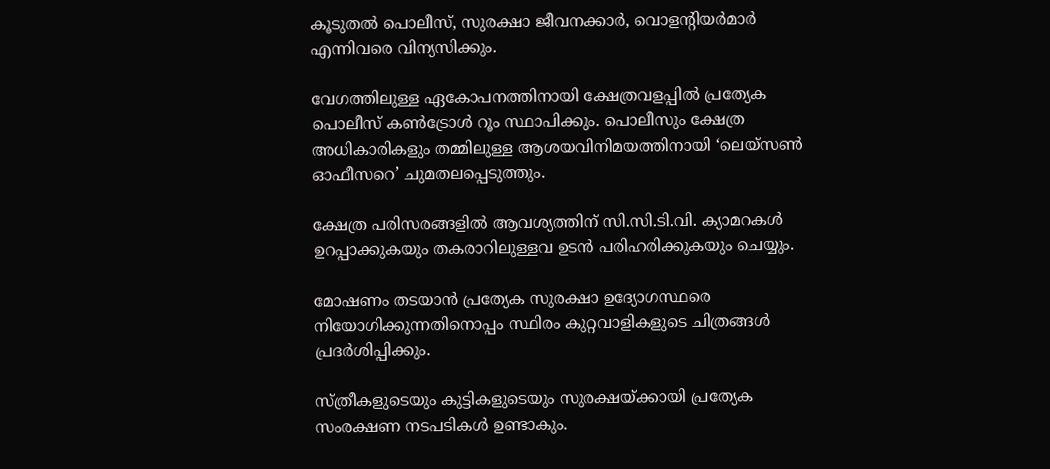കൂടുതൽ പൊലീസ്, സുരക്ഷാ ജീവനക്കാർ, വൊളന്റിയർമാർ എന്നിവരെ വിന്യസിക്കും.

വേഗത്തിലുള്ള ഏകോപനത്തിനായി ക്ഷേത്രവളപ്പിൽ പ്രത്യേക പൊലീസ് കൺട്രോൾ റൂം സ്ഥാപിക്കും. പൊലീസും ക്ഷേത്ര അധികാരികളും തമ്മിലുള്ള ആശയവിനിമയത്തിനായി ‘ലെയ്സൺ ഓഫീസറെ’ ചുമതലപ്പെടുത്തും.

ക്ഷേത്ര പരിസരങ്ങളിൽ ആവശ്യത്തിന് സി.സി.ടി.വി. ക്യാമറകൾ ഉറപ്പാക്കുകയും തകരാറിലുള്ളവ ഉടൻ പരിഹരിക്കുകയും ചെയ്യും.

മോഷണം തടയാൻ പ്രത്യേക സുരക്ഷാ ഉദ്യോഗസ്ഥരെ നിയോഗിക്കുന്നതിനൊപ്പം സ്ഥിരം കുറ്റവാളികളുടെ ചിത്രങ്ങൾ പ്രദർശിപ്പിക്കും.

സ്ത്രീകളുടെയും കുട്ടികളുടെയും സുരക്ഷയ്ക്കായി പ്രത്യേക സംരക്ഷണ നടപടികൾ ഉണ്ടാകും.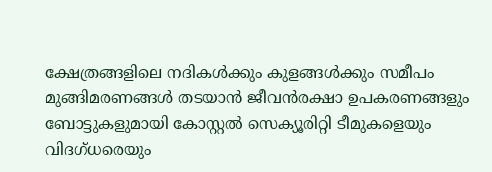ക്ഷേത്രങ്ങളിലെ നദികൾക്കും കുളങ്ങൾക്കും സമീപം മുങ്ങിമരണങ്ങൾ തടയാൻ ജീവൻരക്ഷാ ഉപകരണങ്ങളും ബോട്ടുകളുമായി കോസ്റ്റൽ സെക്യൂരിറ്റി ടീമുകളെയും വിദഗ്ധരെയും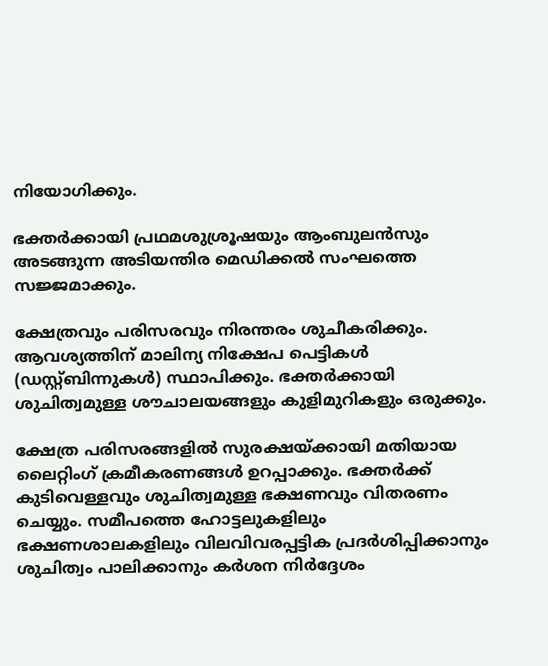നിയോഗിക്കും.

ഭക്തർക്കായി പ്രഥമശുശ്രൂഷയും ആംബുലൻസും അടങ്ങുന്ന അടിയന്തിര മെഡിക്കൽ സംഘത്തെ സജ്ജമാക്കും.

ക്ഷേത്രവും പരിസരവും നിരന്തരം ശുചീകരിക്കും. ആവശ്യത്തിന് മാലിന്യ നിക്ഷേപ പെട്ടികൾ (ഡസ്റ്റ്ബിന്നുകൾ) സ്ഥാപിക്കും. ഭക്തർക്കായി ശുചിത്വമുള്ള ശൗചാലയങ്ങളും കുളിമുറികളും ഒരുക്കും.

ക്ഷേത്ര പരിസരങ്ങളിൽ സുരക്ഷയ്ക്കായി മതിയായ ലൈറ്റിംഗ് ക്രമീകരണങ്ങൾ ഉറപ്പാക്കും. ഭക്തർക്ക് കുടിവെള്ളവും ശുചിത്വമുള്ള ഭക്ഷണവും വിതരണം ചെയ്യും. സമീപത്തെ ഹോട്ടലുകളിലും ഭക്ഷണശാലകളിലും വിലവിവരപ്പട്ടിക പ്രദർശിപ്പിക്കാനും ശുചിത്വം പാലിക്കാനും കർശന നിർദ്ദേശം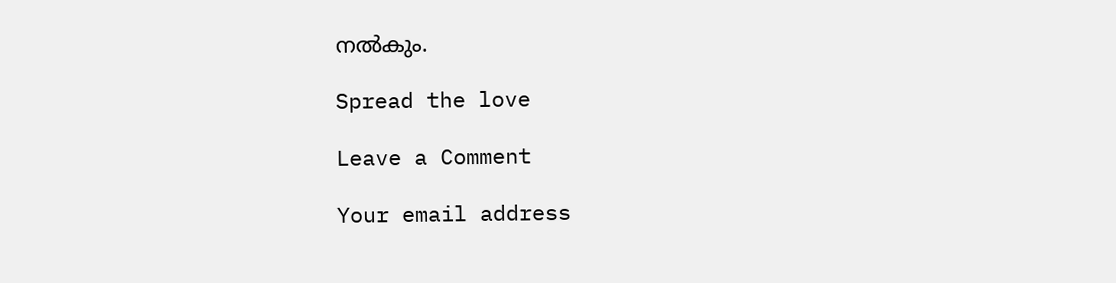നൽകും.

Spread the love

Leave a Comment

Your email address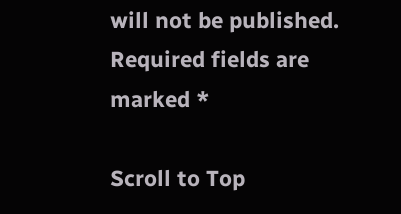will not be published. Required fields are marked *

Scroll to Top